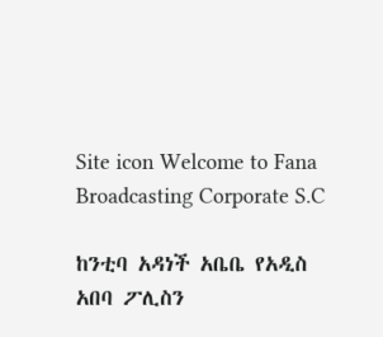Site icon Welcome to Fana Broadcasting Corporate S.C

ከንቲባ አዳነች አቤቤ የአዲስ አበባ ፖሊስን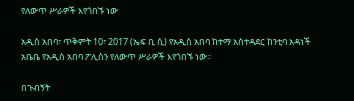የለውጥ ሥራዎች እየጎበኙ ነው

አዲስ አበባ፣ ጥቅምት 10፣ 2017 (ኤፍ ቢ ሲ) የአዲስ አበባ ከተማ አስተዳደር ከንቲባ አዳነች አቤቤ የአዲስ አበባ ፖሊስን የለውጥ ሥራዎች እየጎበኙ ነው፡፡

በጉብኝት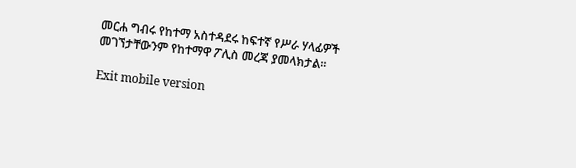መርሐ ግብሩ የከተማ አስተዳደሩ ከፍተኛ የሥራ ሃላፊዎች መገኘታቸውንም የከተማዋ ፖሊስ መረጃ ያመላክታል፡፡

Exit mobile version